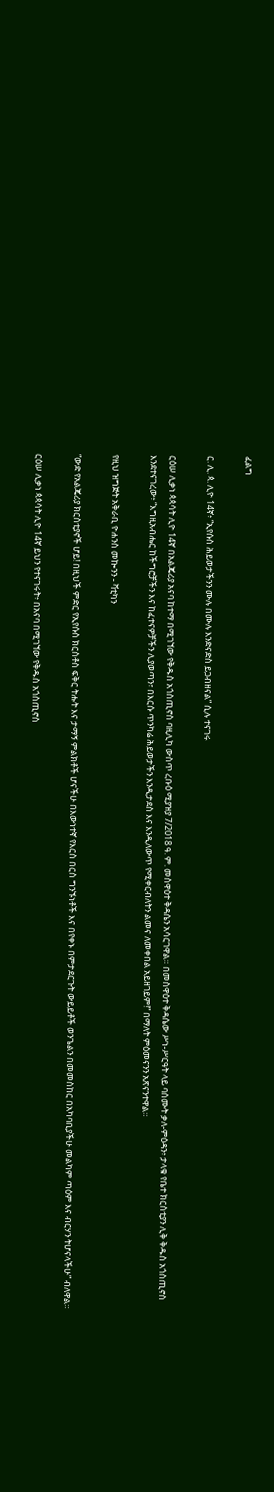ፈልግ

ር. ሊ. ጳ. ሊዮ 14ኛ፥ “ኢየሱስ ሕይወታችንን ሙሉ በሙሉ እንድናድስ ይጋብዘናል” ሲሉ ተናገሩ

ርዕሠ ሊቃነ ጳጳሳት ሊዮ 14ኛ በአልጄሪያ አናባ ከተማ በሚገኘው የቅዱስ አጎስጢኖስ ባዚሊካ ውስጥ ረቡዕ ሚያዝያ 7/2018 ዓ. ም. መስዋዕተ ቅዳሴን አሳርገዋል። በመስዋዕተ ቅዳሴው ሥነ-ሥርዓት ላይ ባሰሙት ቃለ-ምዕዳን፥ ታላቁ የቤተ ክርስቲያን ሊቅ ቅዱስ አጎስጢኖስ እንደተናገረው፥ “እግዚአብሔር ከችግሮቻችን እና ከፈተናዎቻችን ሊያወጣን፣ በእርሱ ጥንካሬ ሕይወታችን እንዲታደስ እና እንዲለውጥ የሚቀርብለትን ልመና ለመቀበል አይዘገይም!” በማለት ምዕመናንን አጽናንተዋል።

የዚህ ዝግጅት አቅራቢ ዮሐንስ መኰንን - ቫቲካን

“ውድ የአልጄሪያ ክርስቲያኖች ሆይ! በዚህች ምድር የኢየሱስ ክርስቶስ ፍቅር ትሑት እና ታማኝ ምልክቶች ሆናችሁ በእውነተኛ የእርስ በርስ ግንኙነቶች እና በየቀኑ በምታደርጉት ውይይቶች ወንጌልን በመመስከር በአካባቢያችሁ መልካም ጣዕም እና ብርሃን ትሆናላችሁ” ብለዋል።

ርዕሠ ሊቃነ ጳጳሳት ሊዮ 14ኛ ይህን የተናገሩት፥ በአናባ በሚገኘው የቅዱስ አጎስጢኖስ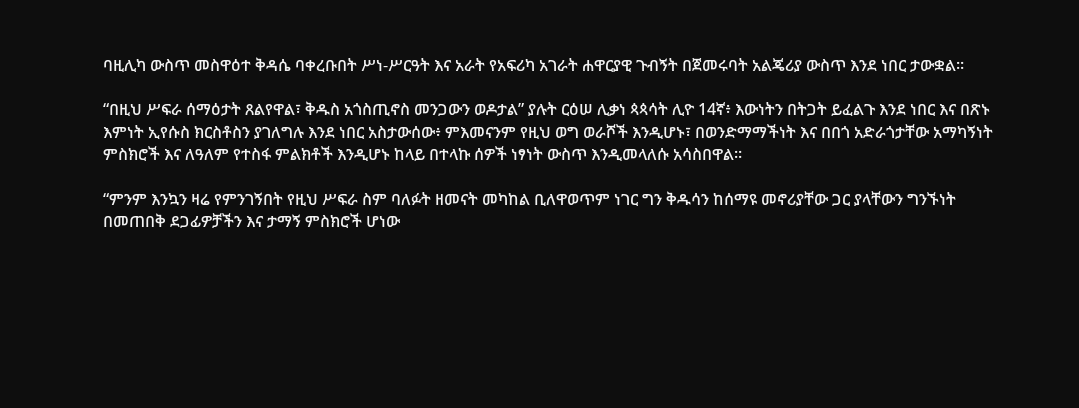ባዚሊካ ውስጥ መስዋዕተ ቅዳሴ ባቀረቡበት ሥነ-ሥርዓት እና አራት የአፍሪካ አገራት ሐዋርያዊ ጉብኝት በጀመሩባት አልጄሪያ ውስጥ እንደ ነበር ታውቋል።

“በዚህ ሥፍራ ሰማዕታት ጸልየዋል፣ ቅዱስ አጎስጢኖስ መንጋውን ወዶታል” ያሉት ርዕሠ ሊቃነ ጳጳሳት ሊዮ 14ኛ፥ እውነትን በትጋት ይፈልጉ እንደ ነበር እና በጽኑ እምነት ኢየሱስ ክርስቶስን ያገለግሉ እንደ ነበር አስታውሰው፥ ምእመናንም የዚህ ወግ ወራሾች እንዲሆኑ፣ በወንድማማችነት እና በበጎ አድራጎታቸው አማካኝነት ምስክሮች እና ለዓለም የተስፋ ምልክቶች እንዲሆኑ ከላይ በተላኩ ሰዎች ነፃነት ውስጥ እንዲመላለሱ አሳስበዋል።

“ምንም እንኳን ዛሬ የምንገኝበት የዚህ ሥፍራ ስም ባለፉት ዘመናት መካከል ቢለዋወጥም ነገር ግን ቅዱሳን ከሰማዩ መኖሪያቸው ጋር ያላቸውን ግንኙነት በመጠበቅ ደጋፊዎቻችን እና ታማኝ ምስክሮች ሆነው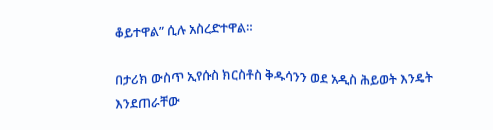ቆይተዋል” ሲሉ አስረድተዋል።

በታሪክ ውስጥ ኢየሱስ ክርስቶስ ቅዱሳንን ወደ አዲስ ሕይወት እንዴት እንደጠራቸው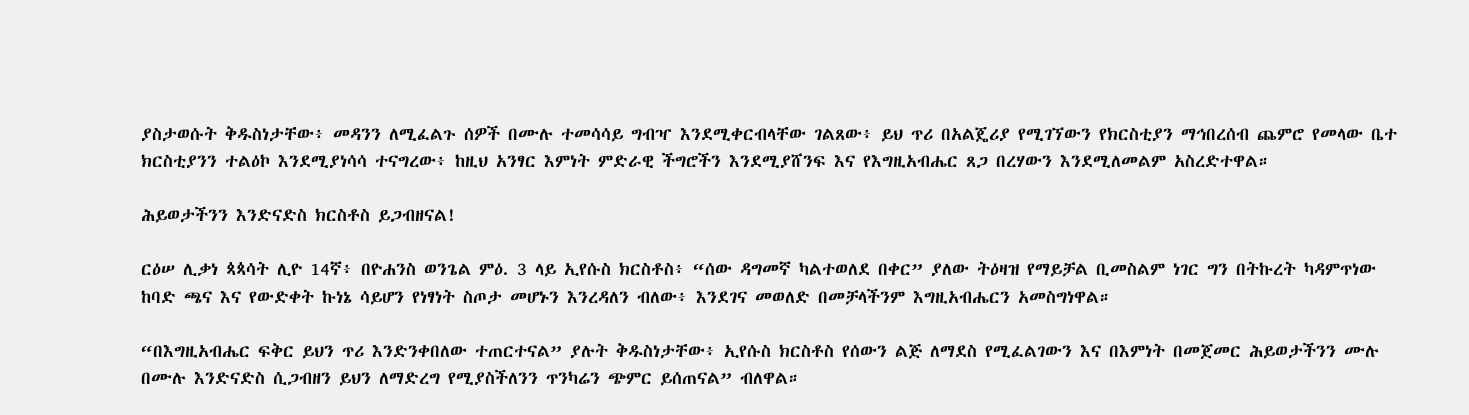ያስታወሱት ቅዱስነታቸው፥ መዳንን ለሚፈልጉ ሰዎች በሙሉ ተመሳሳይ ግብዣ እንደሚቀርብላቸው ገልጸው፥ ይህ ጥሪ በአልጄሪያ የሚገኘውን የክርስቲያን ማኅበረሰብ ጨምሮ የመላው ቤተ ክርስቲያንን ተልዕኮ እንደሚያነሳሳ ተናግረው፥ ከዚህ አንፃር እምነት ምድራዊ ችግሮችን እንደሚያሸንፍ እና የእግዚአብሔር ጸጋ በረሃውን እንደሚለመልም አስረድተዋል።

ሕይወታችንን እንድናድስ ክርስቶስ ይጋብዘናል!

ርዕሠ ሊቃነ ጳጳሳት ሊዮ 14ኛ፥ በዮሐንስ ወንጌል ምዕ. 3 ላይ ኢየሱስ ክርስቶስ፥ “ሰው ዳግመኛ ካልተወለደ በቀር” ያለው ትዕዛዝ የማይቻል ቢመስልም ነገር ግን በትኩረት ካዳምጥነው ከባድ ጫና እና የውድቀት ኩነኔ ሳይሆን የነፃነት ስጦታ መሆኑን እንረዳለን ብለው፥ እንደገና መወለድ በመቻላችንም እግዚአብሔርን አመስግነዋል።

“በእግዚአብሔር ፍቅር ይህን ጥሪ እንድንቀበለው ተጠርተናል” ያሉት ቅዱስነታቸው፥ ኢየሱስ ክርስቶስ የሰውን ልጅ ለማደስ የሚፈልገውን እና በእምነት በመጀመር ሕይወታችንን ሙሉ በሙሉ እንድናድስ ሲጋብዘን ይህን ለማድረግ የሚያስችለንን ጥንካሬን ጭምር ይሰጠናል” ብለዋል።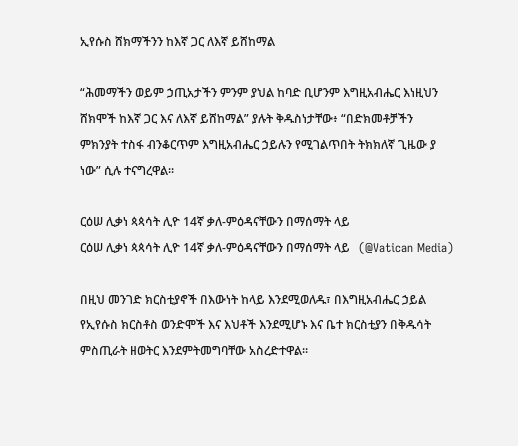ኢየሱስ ሸክማችንን ከእኛ ጋር ለእኛ ይሸከማል

“ሕመማችን ወይም ኃጢአታችን ምንም ያህል ከባድ ቢሆንም እግዚአብሔር እነዚህን ሸክሞች ከእኛ ጋር እና ለእኛ ይሸከማል” ያሉት ቅዱስነታቸው፥ “በድክመቶቻችን ምክንያት ተስፋ ብንቆርጥም እግዚአብሔር ኃይሉን የሚገልጥበት ትክክለኛ ጊዜው ያ ነው” ሲሉ ተናግረዋል።

ርዕሠ ሊቃነ ጳጳሳት ሊዮ 14ኛ ቃለ-ምዕዳናቸውን በማሰማት ላይ
ርዕሠ ሊቃነ ጳጳሳት ሊዮ 14ኛ ቃለ-ምዕዳናቸውን በማሰማት ላይ   (@Vatican Media)

በዚህ መንገድ ክርስቲያኖች በእውነት ከላይ እንደሚወለዱ፣ በእግዚአብሔር ኃይል የኢየሱስ ክርስቶስ ወንድሞች እና እህቶች እንደሚሆኑ እና ቤተ ክርስቲያን በቅዱሳት ምስጢራት ዘወትር እንደምትመግባቸው አስረድተዋል።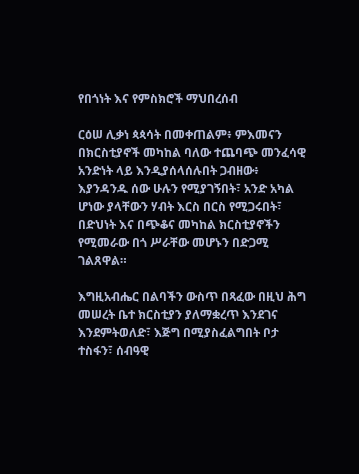የበጎነት እና የምስክሮች ማህበረሰብ

ርዕሠ ሊቃነ ጳጳሳት በመቀጠልም፥ ምእመናን በክርስቲያኖች መካከል ባለው ተጨባጭ መንፈሳዊ አንድነት ላይ እንዲያሰላሰሉበት ጋብዘው፥ እያንዳንዱ ሰው ሁሉን የሚያገኝበት፣ አንድ አካል ሆነው ያላቸውን ሃብት እርስ በርስ የሚጋሩበት፣ በድህነት እና በጭቆና መካከል ክርስቲያኖችን የሚመራው በጎ ሥራቸው መሆኑን በድጋሚ ገልጸዋል።

እግዚአብሔር በልባችን ውስጥ በጻፈው በዚህ ሕግ መሠረት ቤተ ክርስቲያን ያለማቋረጥ እንደገና እንደምትወለድ፣ እጅግ በሚያስፈልግበት ቦታ ተስፋን፣ ሰብዓዊ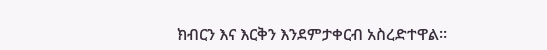ክብርን እና እርቅን እንደምታቀርብ አስረድተዋል።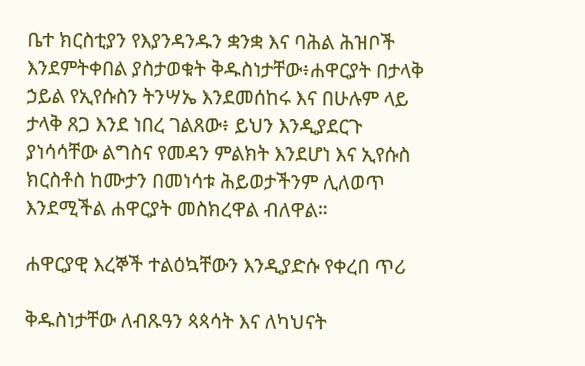ቤተ ክርስቲያን የእያንዳንዱን ቋንቋ እና ባሕል ሕዝቦች እንደምትቀበል ያስታወቁት ቅዱስነታቸው፥ሐዋርያት በታላቅ ኃይል የኢየሱስን ትንሣኤ እንደመሰከሩ እና በሁሉም ላይ ታላቅ ጸጋ እንደ ነበረ ገልጸው፥ ይህን እንዲያደርጉ ያነሳሳቸው ልግስና የመዳን ምልክት እንደሆነ እና ኢየሱስ ክርስቶስ ከሙታን በመነሳቱ ሕይወታችንም ሊለወጥ እንደሚችል ሐዋርያት መስክረዋል ብለዋል።

ሐዋርያዊ እረኞች ተልዕኳቸውን እንዲያድሱ የቀረበ ጥሪ

ቅዱስነታቸው ለብጹዓን ጳጳሳት እና ለካህናት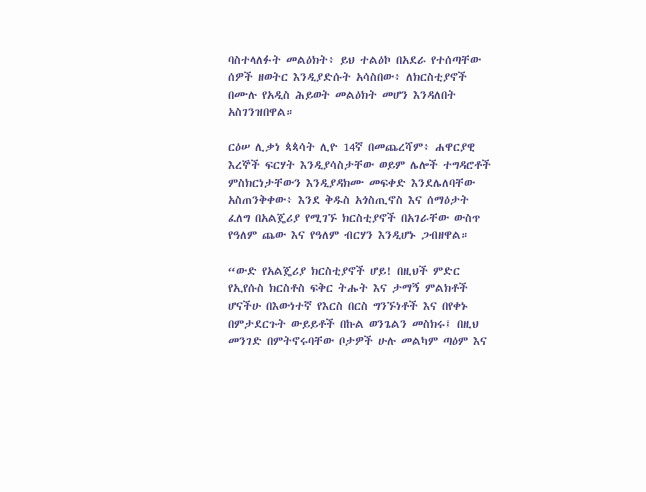ባስተላለፉት መልዕክት፥ ይህ ተልዕኮ በአደራ የተሰጣቸው ሰዎች ዘወትር እንዲያድሱት አሳስበው፥ ለክርስቲያኖች በሙሉ የአዲስ ሕይወት መልዕክት መሆን እንዳለበት አስገንዝበዋል።

ርዕሠ ሊቃነ ጳጳሳት ሊዮ 14ኛ በመጨረሻም፥ ሐዋርያዊ እረኞች ፍርሃት እንዲያሳስታቸው ወይም ሌሎች ተግዳሮቶች ምስክርነታቸውን እንዲያዳክሙ መፍቀድ እንደሌለባቸው አስጠንቅቀው፥ እንደ ቅዱስ አጎስጢኖስ እና ሰማዕታት ፈለግ በአልጄሪያ የሚገኙ ክርስቲያኖች በአገራቸው ውስጥ የዓለም ጨው እና የዓለም ብርሃን እንዲሆኑ ጋብዘዋል።

“ውድ የአልጄሪያ ክርስቲያኖች ሆይ! በዚህች ምድር የኢየሱስ ክርስቶስ ፍቅር ትሑት እና ታማኝ ምልክቶች ሆናችሁ በእውነተኛ የእርስ በርስ ግንኙነቶች እና በየቀኑ በምታደርጉት ውይይቶች በኩል ወንጌልን መስክሩ፤ በዚህ መንገድ በምትኖሩባቸው ቦታዎች ሁሉ መልካም ጣዕም እና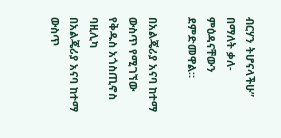ብርሃን ትሆናላችሁ” በማለት ቃለ-ምዕዳናቸውን ደምድመዋል።

በአልጄሪያ አናባ ከተማ ውስጥ የሚገኘው የቅዱስ አጎስጢኖስ ባዚሊካ
በአልጄሪያ አናባ ከተማ ውስጥ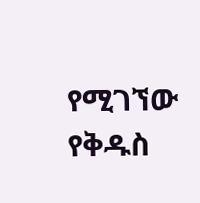የሚገኘው የቅዱስ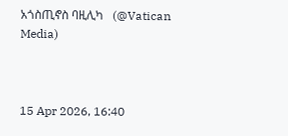አጎስጢኖስ ባዚሊካ   (@Vatican Media)



15 Apr 2026, 16:40